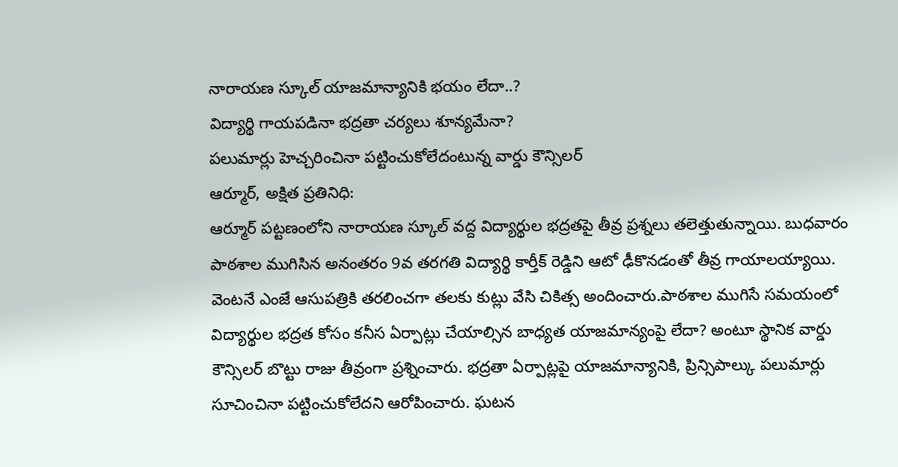నారాయణ స్కూల్ యాజమాన్యానికి భయం లేదా..?
విద్యార్థి గాయపడినా భద్రతా చర్యలు శూన్యమేనా?
పలుమార్లు హెచ్చరించినా పట్టించుకోలేదంటున్న వార్డు కౌన్సిలర్
ఆర్మూర్, అక్షిత ప్రతినిధి:
ఆర్మూర్ పట్టణంలోని నారాయణ స్కూల్ వద్ద విద్యార్థుల భద్రతపై తీవ్ర ప్రశ్నలు తలెత్తుతున్నాయి. బుధవారం పాఠశాల ముగిసిన అనంతరం 9వ తరగతి విద్యార్థి కార్తీక్ రెడ్డిని ఆటో ఢీకొనడంతో తీవ్ర గాయాలయ్యాయి. వెంటనే ఎంజే ఆసుపత్రికి తరలించగా తలకు కుట్లు వేసి చికిత్స అందించారు.పాఠశాల ముగిసే సమయంలో విద్యార్థుల భద్రత కోసం కనీస ఏర్పాట్లు చేయాల్సిన బాధ్యత యాజమాన్యంపై లేదా? అంటూ స్థానిక వార్డు కౌన్సిలర్ బొట్టు రాజు తీవ్రంగా ప్రశ్నించారు. భద్రతా ఏర్పాట్లపై యాజమాన్యానికి, ప్రిన్సిపాల్కు పలుమార్లు సూచించినా పట్టించుకోలేదని ఆరోపించారు. ఘటన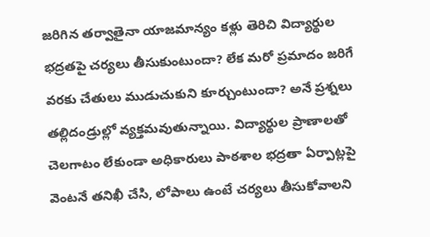జరిగిన తర్వాతైనా యాజమాన్యం కళ్లు తెరిచి విద్యార్థుల భద్రతపై చర్యలు తీసుకుంటుందా? లేక మరో ప్రమాదం జరిగే వరకు చేతులు ముడుచుకుని కూర్చుంటుందా? అనే ప్రశ్నలు తల్లిదండ్రుల్లో వ్యక్తమవుతున్నాయి. విద్యార్థుల ప్రాణాలతో చెలగాటం లేకుండా అధికారులు పాఠశాల భద్రతా ఏర్పాట్లపై వెంటనే తనిఖీ చేసి, లోపాలు ఉంటే చర్యలు తీసుకోవాలని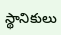స్థానికులు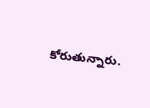కోరుతున్నారు.